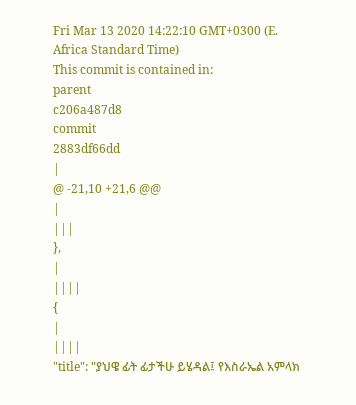Fri Mar 13 2020 14:22:10 GMT+0300 (E. Africa Standard Time)
This commit is contained in:
parent
c206a487d8
commit
2883df66dd
|
@ -21,10 +21,6 @@
|
|||
},
|
||||
{
|
||||
"title": "ያህዌ ፊት ፊታችሁ ይሄዳል፤ የእስራኤል አምላክ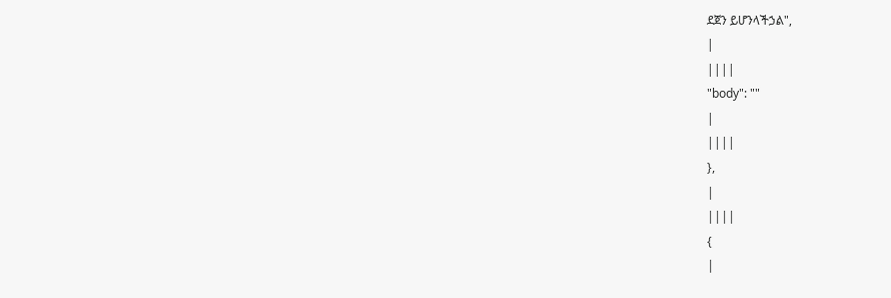ደጀን ይሆንላችኃል",
|
||||
"body": ""
|
||||
},
|
||||
{
|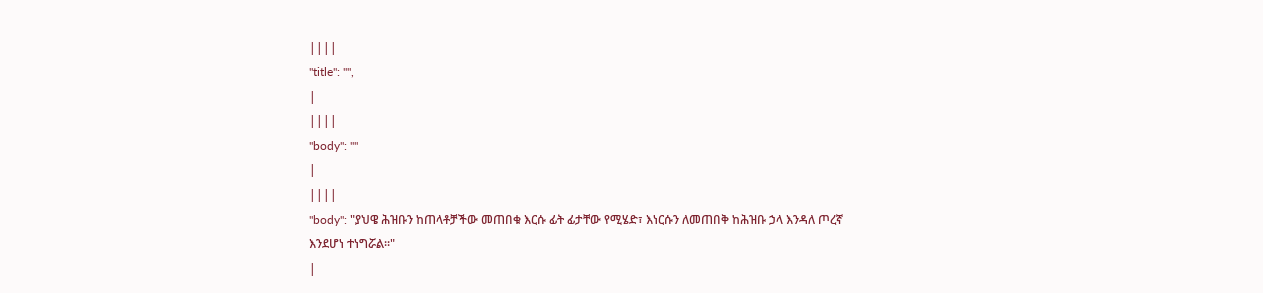||||
"title": "",
|
||||
"body": ""
|
||||
"body": "ያህዌ ሕዝቡን ከጠላቶቻችው መጠበቁ እርሱ ፊት ፊታቸው የሚሄድ፣ እነርሱን ለመጠበቅ ከሕዝቡ ኃላ እንዳለ ጦረኛ እንደሆነ ተነግሯል፡፡"
|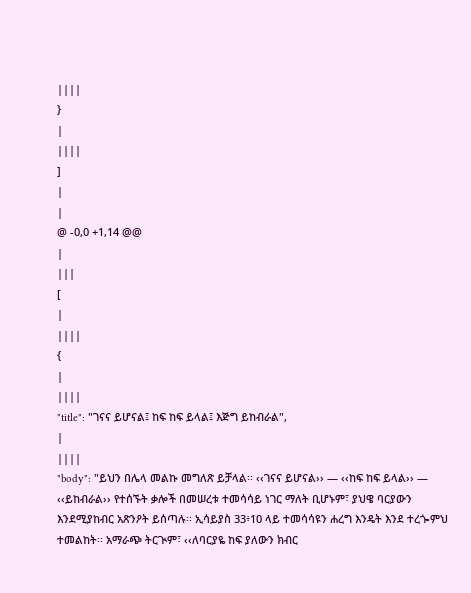||||
}
|
||||
]
|
|
@ -0,0 +1,14 @@
|
|||
[
|
||||
{
|
||||
"title": "ገናና ይሆናል፤ ከፍ ከፍ ይላል፤ እጅግ ይከብራል",
|
||||
"body": "ይህን በሌላ መልኩ መግለጽ ይቻላል፡፡ ‹‹ገናና ይሆናል›› — ‹‹ከፍ ከፍ ይላል›› — ‹‹ይከብራል›› የተሰኙት ቃሎች በመሠረቱ ተመሳሳይ ነገር ማለት ቢሆኑም፣ ያህዌ ባርያውን እንደሚያከብር አጽንዖት ይሰጣሉ፡፡ ኢሳይያስ 33፥10 ላይ ተመሳሳዩን ሐረግ እንዴት እንደ ተረጐምህ ተመልከት፡፡ አማራጭ ትርጒም፣ ‹‹ለባርያዬ ከፍ ያለውን ክብር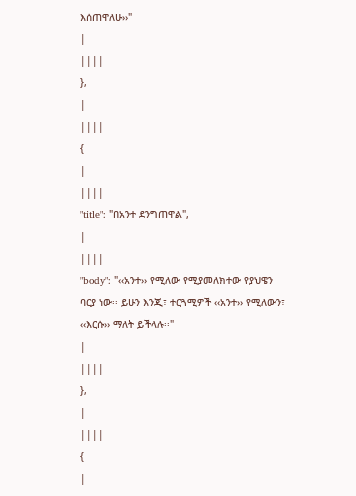እሰጠዋለሁ››"
|
||||
},
|
||||
{
|
||||
"title": "በአንተ ደንግጠዋል",
|
||||
"body": "‹‹አንተ›› የሚለው የሚያመለክተው የያህዌን ባርያ ነው፡፡ ይሁን እንጂ፣ ተርጓሚዎች ‹‹አንተ›› የሚለውን፣ ‹‹እርሱ›› ማለት ይችላሉ፡፡"
|
||||
},
|
||||
{
|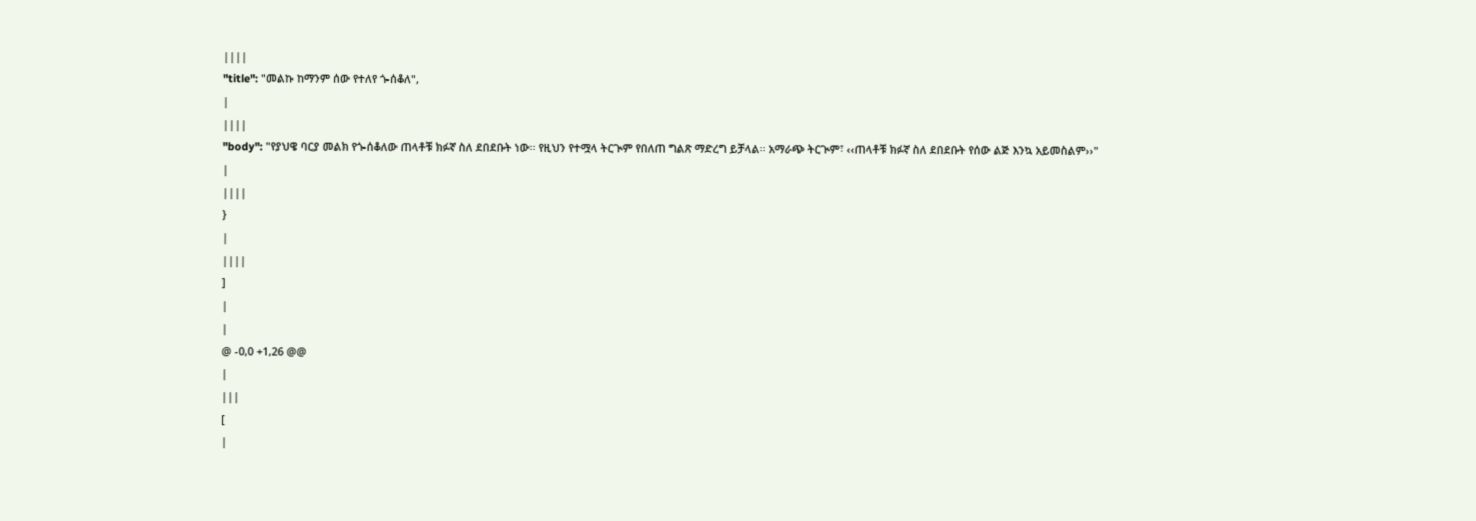||||
"title": "መልኩ ከማንም ሰው የተለየ ጐሰቆለ",
|
||||
"body": "የያህዌ ባርያ መልክ የጐሰቆለው ጠላቶቹ ክፉኛ ስለ ደበደቡት ነው፡፡ የዚህን የተሟላ ትርጒም የበለጠ ግልጽ ማድረግ ይቻላል፡፡ አማራጭ ትርጒም፣ ‹‹ጠላቶቹ ክፉኛ ስለ ደበደቡት የሰው ልጅ እንኳ አይመስልም››"
|
||||
}
|
||||
]
|
|
@ -0,0 +1,26 @@
|
|||
[
|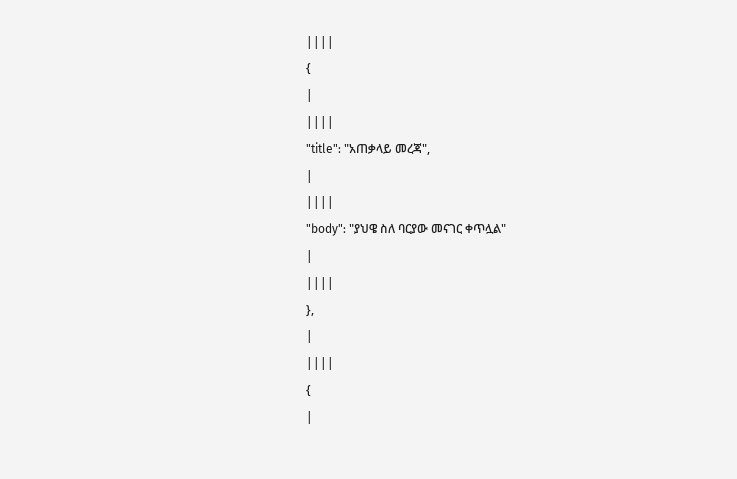||||
{
|
||||
"title": "አጠቃላይ መረጃ",
|
||||
"body": "ያህዌ ስለ ባርያው መናገር ቀጥሏል"
|
||||
},
|
||||
{
|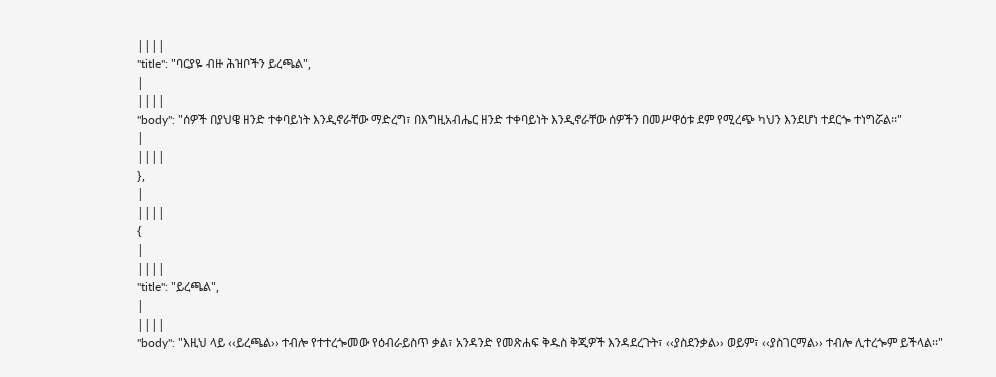||||
"title": "ባርያዬ ብዙ ሕዝቦችን ይረጫል",
|
||||
"body": "ሰዎች በያህዌ ዘንድ ተቀባይነት እንዲኖራቸው ማድረግ፣ በእግዚአብሔር ዘንድ ተቀባይነት እንዲኖራቸው ሰዎችን በመሥዋዕቱ ደም የሚረጭ ካህን እንደሆነ ተደርጐ ተነግሯል፡፡"
|
||||
},
|
||||
{
|
||||
"title": "ይረጫል",
|
||||
"body": "እዚህ ላይ ‹‹ይረጫል›› ተብሎ የተተረጐመው የዕብራይስጥ ቃል፣ አንዳንድ የመጽሐፍ ቅዱስ ቅጂዎች እንዳደረጉት፣ ‹‹ያስደንቃል›› ወይም፣ ‹‹ያስገርማል›› ተብሎ ሊተረጐም ይችላል፡፡"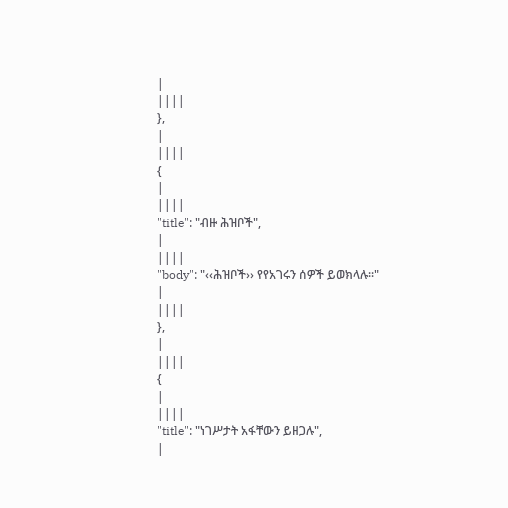|
||||
},
|
||||
{
|
||||
"title": "ብዙ ሕዝቦች",
|
||||
"body": "‹‹ሕዝቦች›› የየአገሩን ሰዎች ይወክላሉ፡፡"
|
||||
},
|
||||
{
|
||||
"title": "ነገሥታት አፋቸውን ይዘጋሉ",
|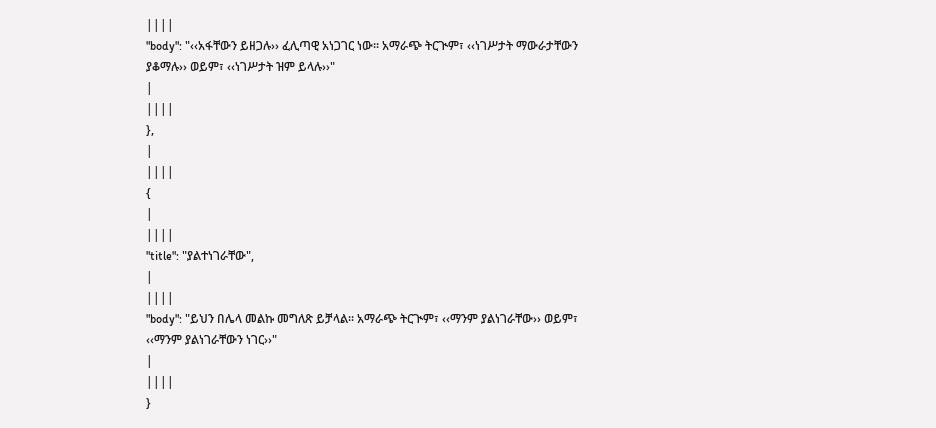||||
"body": "‹‹አፋቸውን ይዘጋሉ›› ፈሊጣዊ አነጋገር ነው፡፡ አማራጭ ትርጒም፣ ‹‹ነገሥታት ማውራታቸውን ያቆማሉ›› ወይም፣ ‹‹ነገሥታት ዝም ይላሉ››"
|
||||
},
|
||||
{
|
||||
"title": "ያልተነገራቸው",
|
||||
"body": "ይህን በሌላ መልኩ መግለጽ ይቻላል፡፡ አማራጭ ትርጒም፣ ‹‹ማንም ያልነገራቸው›› ወይም፣ ‹‹ማንም ያልነገራቸውን ነገር››"
|
||||
}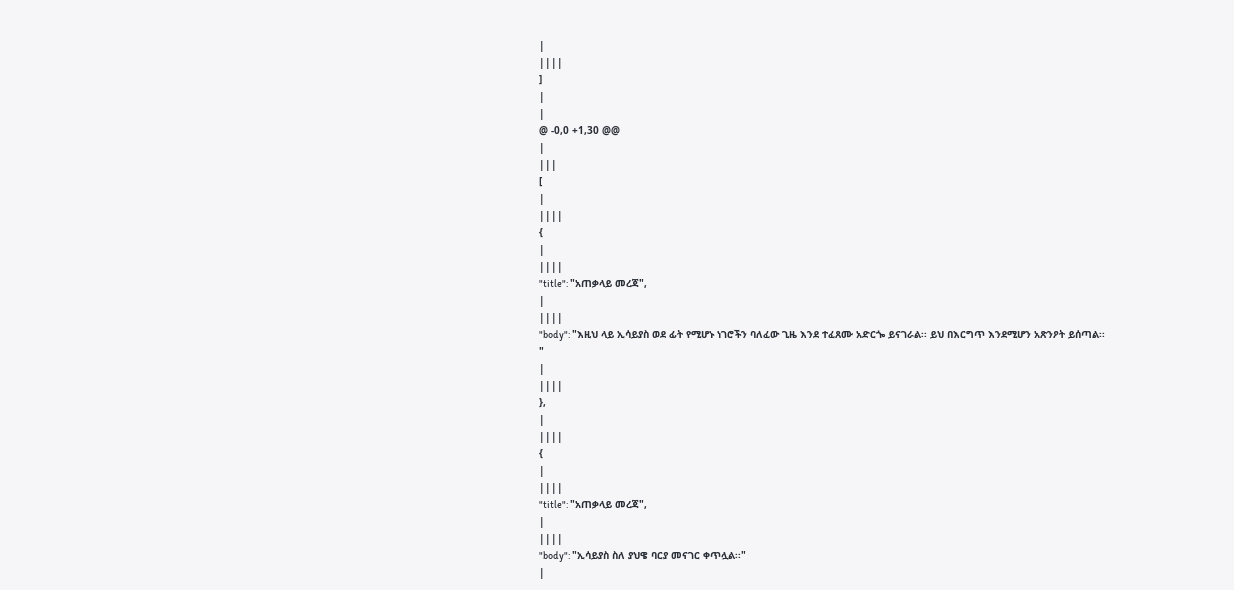|
||||
]
|
|
@ -0,0 +1,30 @@
|
|||
[
|
||||
{
|
||||
"title": "አጠቃላይ መረጃ",
|
||||
"body": "እዚህ ላይ ኢሳይያስ ወደ ፊት የሚሆኑ ነገሮችን ባለፈው ጊዜ እንደ ተፈጸሙ አድርጐ ይናገራል፡፡ ይህ በእርግጥ እንደሚሆን አጽንዖት ይሰጣል፡፡ "
|
||||
},
|
||||
{
|
||||
"title": "አጠቃላይ መረጃ",
|
||||
"body": "ኢሳይያስ ስለ ያህዌ ባርያ መናገር ቀጥሏል፡፡"
|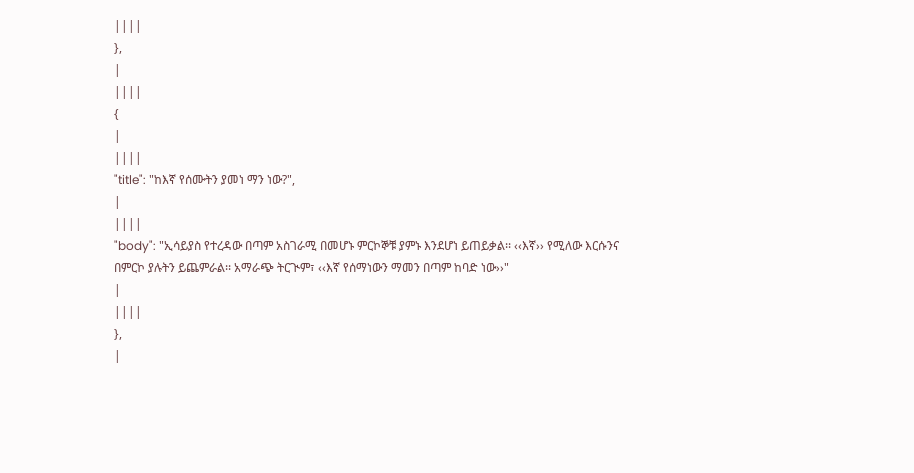||||
},
|
||||
{
|
||||
"title": "ከእኛ የሰሙትን ያመነ ማን ነው?",
|
||||
"body": "ኢሳይያስ የተረዳው በጣም አስገራሚ በመሆኑ ምርኮኞቹ ያምኑ እንደሆነ ይጠይቃል፡፡ ‹‹እኛ›› የሚለው እርሱንና በምርኮ ያሉትን ይጨምራል፡፡ አማራጭ ትርጒም፣ ‹‹እኛ የሰማነውን ማመን በጣም ከባድ ነው››"
|
||||
},
|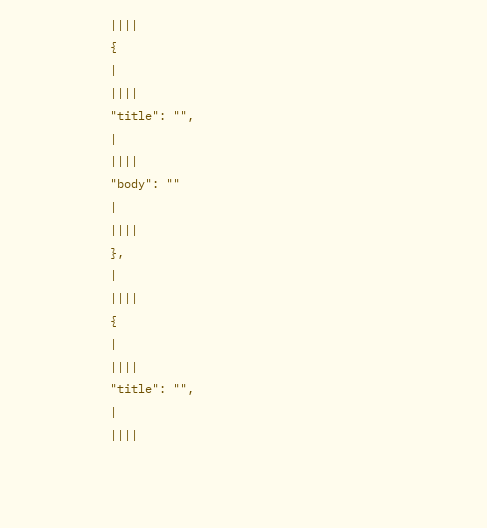||||
{
|
||||
"title": "",
|
||||
"body": ""
|
||||
},
|
||||
{
|
||||
"title": "",
|
||||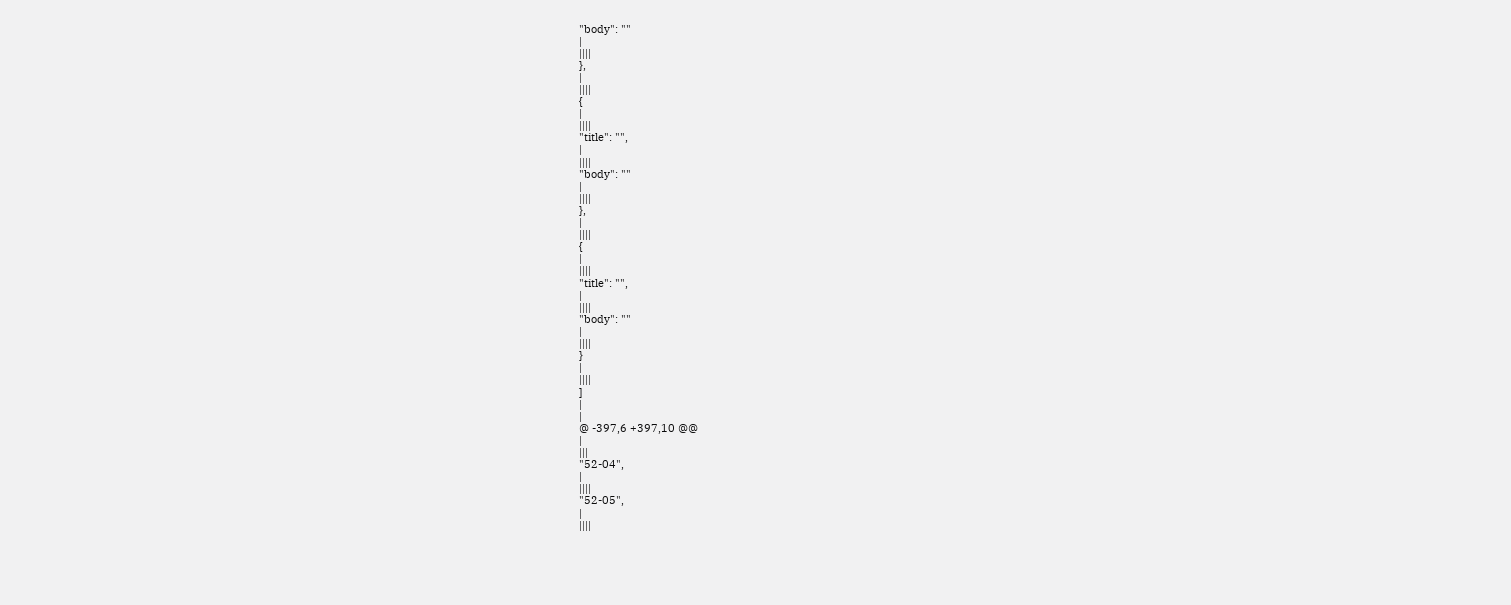"body": ""
|
||||
},
|
||||
{
|
||||
"title": "",
|
||||
"body": ""
|
||||
},
|
||||
{
|
||||
"title": "",
|
||||
"body": ""
|
||||
}
|
||||
]
|
|
@ -397,6 +397,10 @@
|
|||
"52-04",
|
||||
"52-05",
|
||||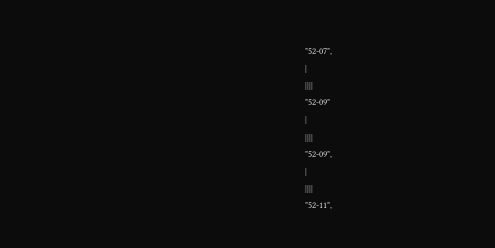"52-07",
|
||||
"52-09"
|
||||
"52-09",
|
||||
"52-11",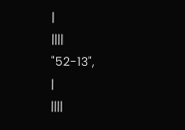|
||||
"52-13",
|
||||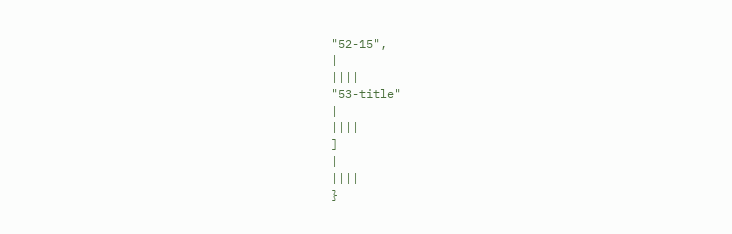"52-15",
|
||||
"53-title"
|
||||
]
|
||||
}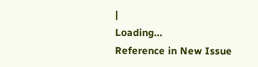|
Loading…
Reference in New Issue